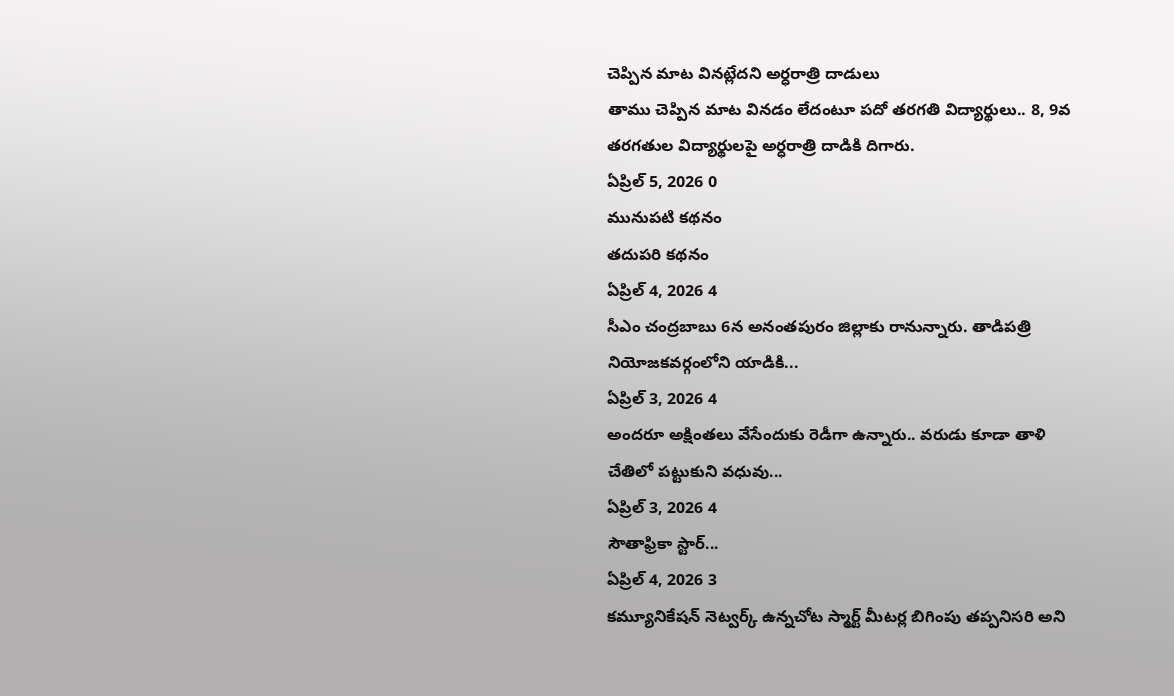చెప్పిన మాట వినట్లేదని అర్ధరాత్రి దాడులు
తాము చెప్పిన మాట వినడం లేదంటూ పదో తరగతి విద్యార్థులు.. 8, 9వ తరగతుల విద్యార్థులపై అర్ధరాత్రి దాడికి దిగారు.
ఏప్రిల్ 5, 2026 0
మునుపటి కథనం
తదుపరి కథనం
ఏప్రిల్ 4, 2026 4
సీఎం చంద్రబాబు 6న అనంతపురం జిల్లాకు రానున్నారు. తాడిపత్రి నియోజకవర్గంలోని యాడికి...
ఏప్రిల్ 3, 2026 4
అందరూ అక్షింతలు వేసేందుకు రెడీగా ఉన్నారు.. వరుడు కూడా తాళి చేతిలో పట్టుకుని వధువు...
ఏప్రిల్ 3, 2026 4
సౌతాఫ్రికా స్టార్...
ఏప్రిల్ 4, 2026 3
కమ్యూనికేషన్ నెట్వర్క్ ఉన్నచోట స్మార్ట్ మీటర్ల బిగింపు తప్పనిసరి అని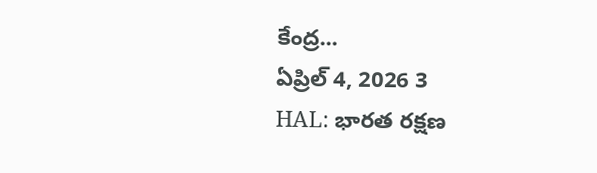కేంద్ర...
ఏప్రిల్ 4, 2026 3
HAL: భారత రక్షణ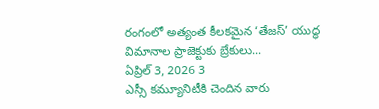రంగంలో అత్యంత కీలకమైన ‘తేజస్’ యుద్ధ విమానాల ప్రాజెక్టుకు బ్రేకులు...
ఏప్రిల్ 3, 2026 3
ఎస్సీ కమ్యూనిటీకి చెందిన వారు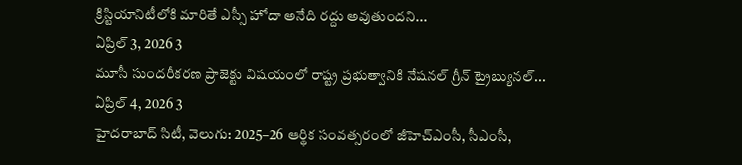క్రిస్టియానిటీలోకి మారితే ఎస్సీ హోదా అనేది రద్దు అవుతుందని...
ఏప్రిల్ 3, 2026 3
మూసీ సుందరీకరణ ప్రాజెక్టు విషయంలో రాష్ట్ర ప్రభుత్వానికి నేషనల్ గ్రీన్ ట్రైబ్యునల్...
ఏప్రిల్ 4, 2026 3
హైదరాబాద్ సిటీ, వెలుగు: 2025–26 ఆర్థిక సంవత్సరంలో జీహెచ్ఎంసీ, సీఎంసీ,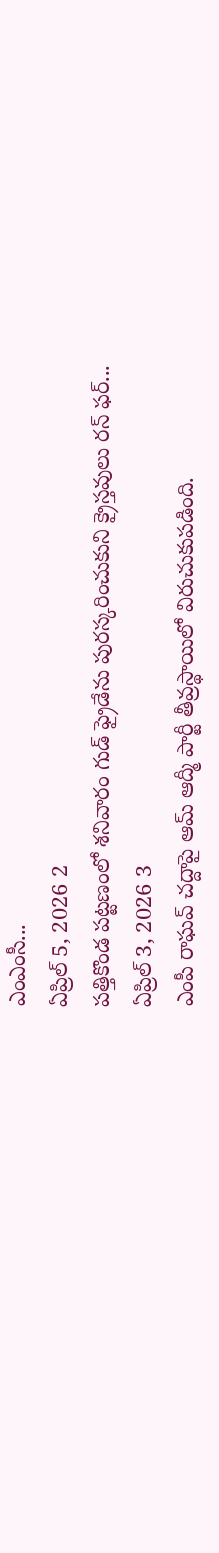ఎంఎంసీ...
ఏప్రిల్ 5, 2026 2
పత్తికొండ పట్టణంలో శనివారం గుడ్ ఫ్రైడేను పురస్కరించుకుని క్రైస్తవులు రన్ ఫర్...
ఏప్రిల్ 3, 2026 3
ఎంపీ రాఘవ్ చద్దాపై ఆమ్ ఆద్మీ పార్టీ తీవ్రస్థాయిలో విరుచుకుపడింది.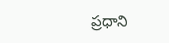ప్రధాని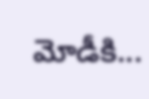మోడీకి...